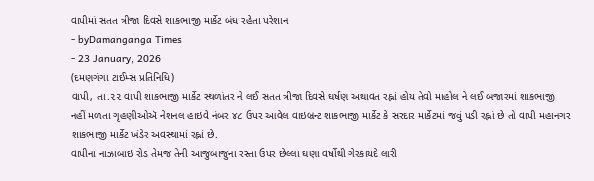વાપીમાં સતત ત્રીજા દિવસે શાકભાજી માર્કેટ બંધ રહેતા પરેશાન
- byDamanganga Times
- 23 January, 2026
(દમણગંગા ટાઈમ્સ પ્રતિનિધિ)
વાપી, તા.૨૨ વાપી શાકભાજી માર્કેટ સ્થળાંતર ને લઈ સતત ત્રીજા દિવસે ઘર્ષણ અથાવત રહ્નાં હોય તેવો માહોલ ને લઈ બજારમાં શાકભાજી નહીં મળતા ગૃહણીઓઍ નેશનલ હાઇવે નંબર ૪૮ ઉપર આવેલ વાઇબ્રન્ટ શાકભાજી માર્કેટ કે સરદાર માર્કેટમાં જવું પડી રહ્નાં છે તો વાપી મહાનગર શાકભાજી માર્કેટ ખંડેર અવસ્થામાં રહ્નાં છે.
વાપીના નાઝાબાઇ રોડ તેમજ તેની આજુબાજુના રસ્તા ઉપર છેલ્લા ઘણા વર્ષોથી ગેરકાયદે લારી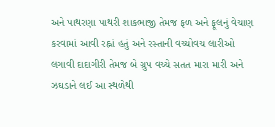અને પાથરણા પાથરી શાકભાજી તેમજ ફળ અને ફૂલનું વેચાણ કરવામાં આવી રહ્નાં હતું અને રસ્તાની વચ્ચોવચ લારીઓ લગાવી દાદાગીરી તેમજ બે ગ્રુપ વચ્ચે સતત મારા મારી અને ઝઘડાને લઈ આ સ્થળેથી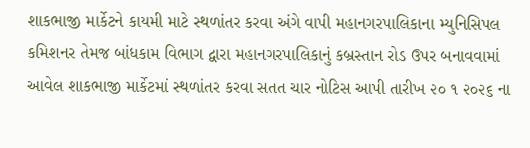શાકભાજી માર્કેટને કાયમી માટે સ્થળાંતર કરવા અંગે વાપી મહાનગરપાલિકાના મ્યુનિસિપલ કમિશનર તેમજ બાંધકામ વિભાગ દ્વારા મહાનગરપાલિકાનું કબ્રસ્તાન રોડ ઉપર બનાવવામાં આવેલ શાકભાજી માર્કેટમાં સ્થળાંતર કરવા સતત ચાર નોટિસ આપી તારીખ ૨૦ ૧ ૨૦૨૬ ના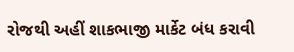રોજથી અહીં શાકભાજી માર્કેટ બંધ કરાવી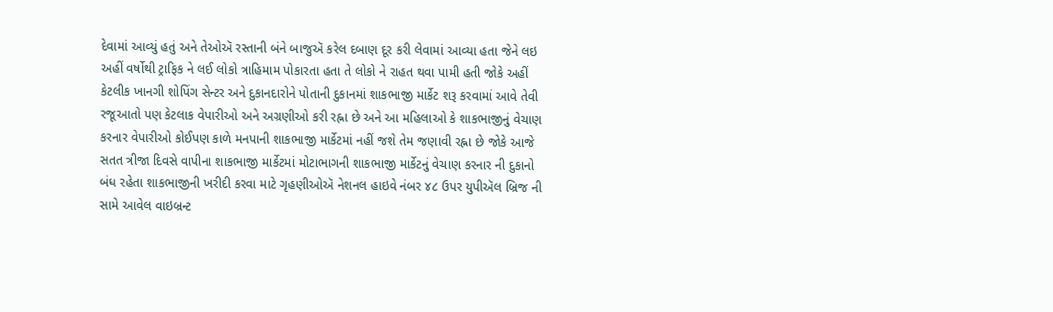દેવામાં આવ્યું હતું અને તેઓઍ રસ્તાની બંને બાજુઍ કરેલ દબાણ દૂર કરી લેવામાં આવ્યા હતા જેને લઇ અહીં વર્ષોથી ટ્રાફિક ને લઈ લોકો ત્રાહિમામ પોકારતા હતા તે લોકો ને રાહત થવા પામી હતી જોકે અહીં કેટલીક ખાનગી શોપિંગ સેન્ટર અને દુકાનદારોને પોતાની દુકાનમાં શાકભાજી માર્કેટ શરૂ કરવામાં આવે તેવી રજૂઆતો પણ કેટલાક વેપારીઓ અને અગ્રણીઓ કરી રહ્ના છે અને આ મહિલાઓ કે શાકભાજીનું વેચાણ કરનાર વેપારીઓ કોઈપણ કાળે મનપાની શાકભાજી માર્કેટમાં નહીં જશે તેમ જણાવી રહ્ના છે જોકે આજે સતત ત્રીજા દિવસે વાપીના શાકભાજી માર્કેટમાં મોટાભાગની શાકભાજી માર્કેટનું વેચાણ કરનાર ની દુકાનો બંધ રહેતા શાકભાજીની ખરીદી કરવા માટે ગૃહણીઓઍ નેશનલ હાઇવે નંબર ૪૮ ઉપર યુપીઍલ બ્રિજ ની સામે આવેલ વાઇબ્રન્ટ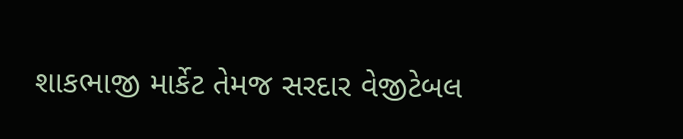શાકભાજી માર્કેટ તેમજ સરદાર વેજીટેબલ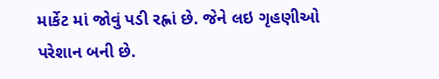માર્કેટ માં જોવું પડી રહ્નાં છે. જેને લઇ ગૃહણીઓ પરેશાન બની છે.